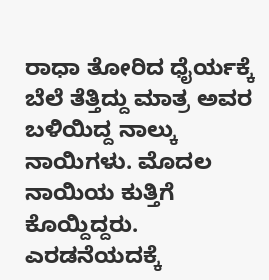ರಾಧಾ ತೋರಿದ ಧೈರ್ಯಕ್ಕೆ ಬೆಲೆ ತೆತ್ತಿದ್ದು ಮಾತ್ರ ಅವರ ಬಳಿಯಿದ್ದ ನಾಲ್ಕು ನಾಯಿಗಳು. ಮೊದಲ ನಾಯಿಯ ಕುತ್ತಿಗೆ ಕೊಯ್ದಿದ್ದರು. ಎರಡನೆಯದಕ್ಕೆ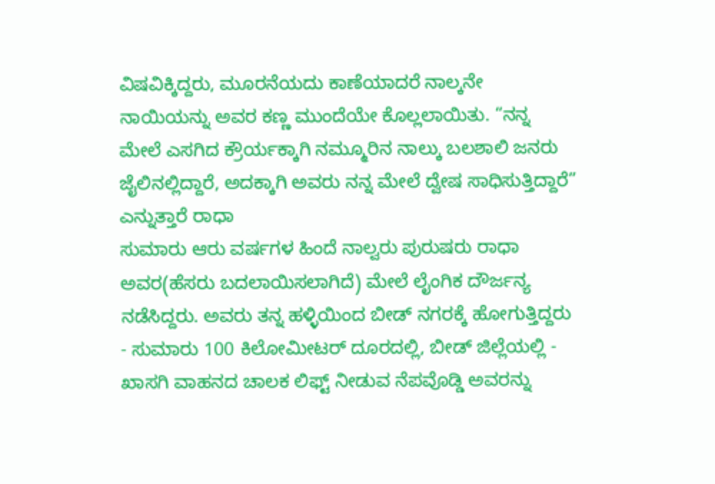ವಿಷವಿಕ್ಕಿದ್ದರು, ಮೂರನೆಯದು ಕಾಣೆಯಾದರೆ ನಾಲ್ಕನೇ ನಾಯಿಯನ್ನು ಅವರ ಕಣ್ಣ ಮುಂದೆಯೇ ಕೊಲ್ಲಲಾಯಿತು. “ನನ್ನ ಮೇಲೆ ಎಸಗಿದ ಕ್ರೌರ್ಯಕ್ಕಾಗಿ ನಮ್ಮೂರಿನ ನಾಲ್ಕು ಬಲಶಾಲಿ ಜನರು ಜೈಲಿನಲ್ಲಿದ್ದಾರೆ, ಅದಕ್ಕಾಗಿ ಅವರು ನನ್ನ ಮೇಲೆ ದ್ವೇಷ ಸಾಧಿಸುತ್ತಿದ್ದಾರೆ” ಎನ್ನುತ್ತಾರೆ ರಾಧಾ
ಸುಮಾರು ಆರು ವರ್ಷಗಳ ಹಿಂದೆ ನಾಲ್ವರು ಪುರುಷರು ರಾಧಾ ಅವರ(ಹೆಸರು ಬದಲಾಯಿಸಲಾಗಿದೆ) ಮೇಲೆ ಲೈಂಗಿಕ ದೌರ್ಜನ್ಯ ನಡೆಸಿದ್ದರು. ಅವರು ತನ್ನ ಹಳ್ಳಿಯಿಂದ ಬೀಡ್ ನಗರಕ್ಕೆ ಹೋಗುತ್ತಿದ್ದರು - ಸುಮಾರು 100 ಕಿಲೋಮೀಟರ್ ದೂರದಲ್ಲಿ, ಬೀಡ್ ಜಿಲ್ಲೆಯಲ್ಲಿ - ಖಾಸಗಿ ವಾಹನದ ಚಾಲಕ ಲಿಫ್ಟ್ ನೀಡುವ ನೆಪವೊಡ್ಡಿ ಅವರನ್ನು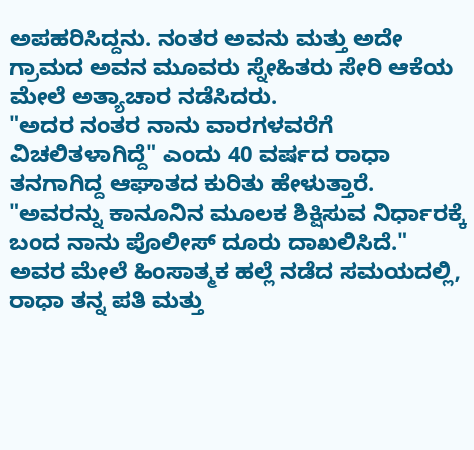ಅಪಹರಿಸಿದ್ದನು. ನಂತರ ಅವನು ಮತ್ತು ಅದೇ ಗ್ರಾಮದ ಅವನ ಮೂವರು ಸ್ನೇಹಿತರು ಸೇರಿ ಆಕೆಯ ಮೇಲೆ ಅತ್ಯಾಚಾರ ನಡೆಸಿದರು.
"ಅದರ ನಂತರ ನಾನು ವಾರಗಳವರೆಗೆ ವಿಚಲಿತಳಾಗಿದ್ದೆ" ಎಂದು 40 ವರ್ಷದ ರಾಧಾ ತನಗಾಗಿದ್ದ ಆಘಾತದ ಕುರಿತು ಹೇಳುತ್ತಾರೆ. "ಅವರನ್ನು ಕಾನೂನಿನ ಮೂಲಕ ಶಿಕ್ಷಿಸುವ ನಿರ್ಧಾರಕ್ಕೆ ಬಂದ ನಾನು ಪೊಲೀಸ್ ದೂರು ದಾಖಲಿಸಿದೆ."
ಅವರ ಮೇಲೆ ಹಿಂಸಾತ್ಮಕ ಹಲ್ಲೆ ನಡೆದ ಸಮಯದಲ್ಲಿ, ರಾಧಾ ತನ್ನ ಪತಿ ಮತ್ತು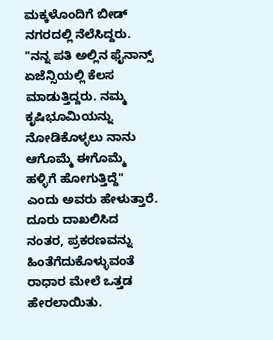ಮಕ್ಕಳೊಂದಿಗೆ ಬೀಡ್ ನಗರದಲ್ಲಿ ನೆಲೆಸಿದ್ದರು. "ನನ್ನ ಪತಿ ಅಲ್ಲಿನ ಫೈನಾನ್ಸ್ ಏಜೆನ್ಸಿಯಲ್ಲಿ ಕೆಲಸ ಮಾಡುತ್ತಿದ್ದರು. ನಮ್ಮ ಕೃಷಿಭೂಮಿಯನ್ನು ನೋಡಿಕೊಳ್ಳಲು ನಾನು ಆಗೊಮ್ಮೆ ಈಗೊಮ್ಮೆ ಹಳ್ಳಿಗೆ ಹೋಗುತ್ತಿದ್ದೆ" ಎಂದು ಅವರು ಹೇಳುತ್ತಾರೆ.
ದೂರು ದಾಖಲಿಸಿದ ನಂತರ, ಪ್ರಕರಣವನ್ನು ಹಿಂತೆಗೆದುಕೊಳ್ಳುವಂತೆ ರಾಧಾರ ಮೇಲೆ ಒತ್ತಡ ಹೇರಲಾಯಿತು.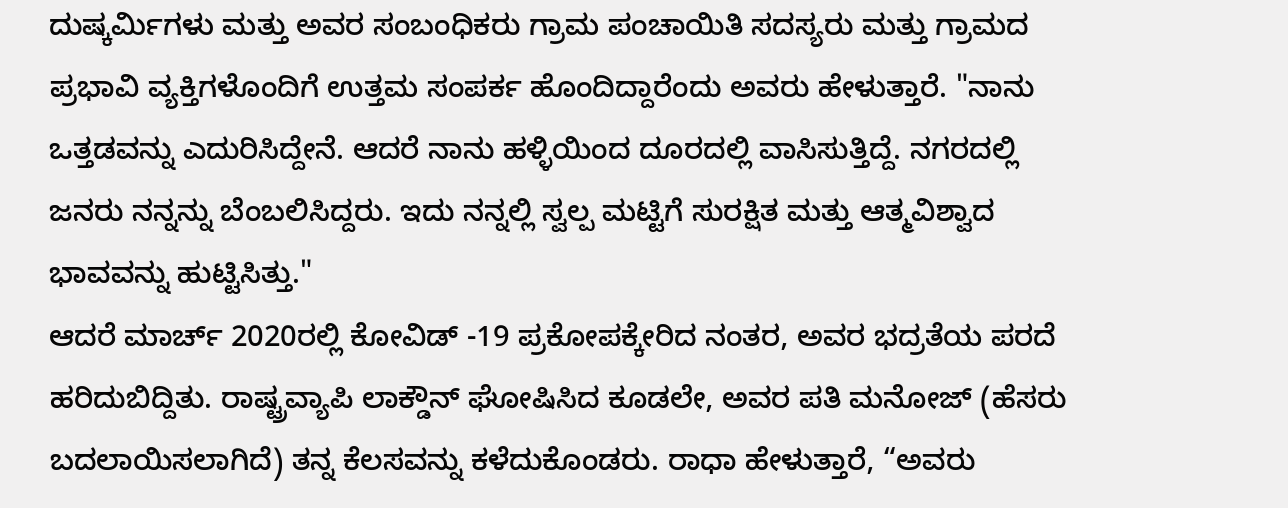ದುಷ್ಕರ್ಮಿಗಳು ಮತ್ತು ಅವರ ಸಂಬಂಧಿಕರು ಗ್ರಾಮ ಪಂಚಾಯಿತಿ ಸದಸ್ಯರು ಮತ್ತು ಗ್ರಾಮದ ಪ್ರಭಾವಿ ವ್ಯಕ್ತಿಗಳೊಂದಿಗೆ ಉತ್ತಮ ಸಂಪರ್ಕ ಹೊಂದಿದ್ದಾರೆಂದು ಅವರು ಹೇಳುತ್ತಾರೆ. "ನಾನು ಒತ್ತಡವನ್ನು ಎದುರಿಸಿದ್ದೇನೆ. ಆದರೆ ನಾನು ಹಳ್ಳಿಯಿಂದ ದೂರದಲ್ಲಿ ವಾಸಿಸುತ್ತಿದ್ದೆ. ನಗರದಲ್ಲಿ ಜನರು ನನ್ನನ್ನು ಬೆಂಬಲಿಸಿದ್ದರು. ಇದು ನನ್ನಲ್ಲಿ ಸ್ವಲ್ಪ ಮಟ್ಟಿಗೆ ಸುರಕ್ಷಿತ ಮತ್ತು ಆತ್ಮವಿಶ್ವಾದ ಭಾವವನ್ನು ಹುಟ್ಟಿಸಿತ್ತು."
ಆದರೆ ಮಾರ್ಚ್ 2020ರಲ್ಲಿ ಕೋವಿಡ್ -19 ಪ್ರಕೋಪಕ್ಕೇರಿದ ನಂತರ, ಅವರ ಭದ್ರತೆಯ ಪರದೆ ಹರಿದುಬಿದ್ದಿತು. ರಾಷ್ಟ್ರವ್ಯಾಪಿ ಲಾಕ್ಡೌನ್ ಘೋಷಿಸಿದ ಕೂಡಲೇ, ಅವರ ಪತಿ ಮನೋಜ್ (ಹೆಸರು ಬದಲಾಯಿಸಲಾಗಿದೆ) ತನ್ನ ಕೆಲಸವನ್ನು ಕಳೆದುಕೊಂಡರು. ರಾಧಾ ಹೇಳುತ್ತಾರೆ, “ಅವರು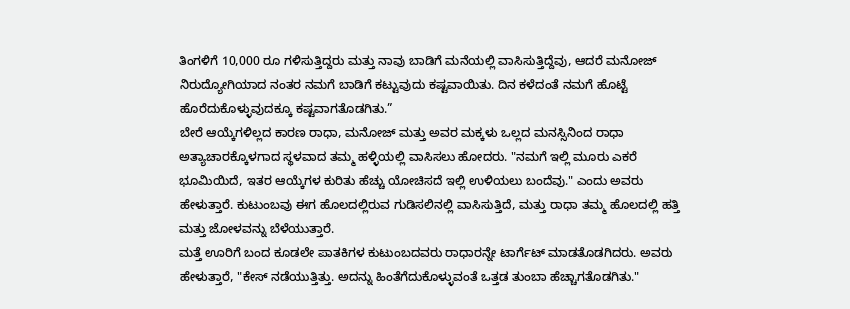ತಿಂಗಳಿಗೆ 10,000 ರೂ ಗಳಿಸುತ್ತಿದ್ದರು ಮತ್ತು ನಾವು ಬಾಡಿಗೆ ಮನೆಯಲ್ಲಿ ವಾಸಿಸುತ್ತಿದ್ದೆವು, ಆದರೆ ಮನೋಜ್ ನಿರುದ್ಯೋಗಿಯಾದ ನಂತರ ನಮಗೆ ಬಾಡಿಗೆ ಕಟ್ಟುವುದು ಕಷ್ಟವಾಯಿತು. ದಿನ ಕಳೆದಂತೆ ನಮಗೆ ಹೊಟ್ಟೆ ಹೊರೆದುಕೊಳ್ಳುವುದಕ್ಕೂ ಕಷ್ಟವಾಗತೊಡಗಿತು.”
ಬೇರೆ ಆಯ್ಕೆಗಳಿಲ್ಲದ ಕಾರಣ ರಾಧಾ, ಮನೋಜ್ ಮತ್ತು ಅವರ ಮಕ್ಕಳು ಒಲ್ಲದ ಮನಸ್ಸಿನಿಂದ ರಾಧಾ ಅತ್ಯಾಚಾರಕ್ಕೊಳಗಾದ ಸ್ಥಳವಾದ ತಮ್ಮ ಹಳ್ಳಿಯಲ್ಲಿ ವಾಸಿಸಲು ಹೋದರು. "ನಮಗೆ ಇಲ್ಲಿ ಮೂರು ಎಕರೆ ಭೂಮಿಯಿದೆ, ಇತರ ಆಯ್ಕೆಗಳ ಕುರಿತು ಹೆಚ್ಚು ಯೋಚಿಸದೆ ಇಲ್ಲಿ ಉಳಿಯಲು ಬಂದೆವು." ಎಂದು ಅವರು ಹೇಳುತ್ತಾರೆ. ಕುಟುಂಬವು ಈಗ ಹೊಲದಲ್ಲಿರುವ ಗುಡಿಸಲಿನಲ್ಲಿ ವಾಸಿಸುತ್ತಿದೆ, ಮತ್ತು ರಾಧಾ ತಮ್ಮ ಹೊಲದಲ್ಲಿ ಹತ್ತಿ ಮತ್ತು ಜೋಳವನ್ನು ಬೆಳೆಯುತ್ತಾರೆ.
ಮತ್ತೆ ಊರಿಗೆ ಬಂದ ಕೂಡಲೇ ಪಾತಕಿಗಳ ಕುಟುಂಬದವರು ರಾಧಾರನ್ನೇ ಟಾರ್ಗೆಟ್ ಮಾಡತೊಡಗಿದರು. ಅವರು ಹೇಳುತ್ತಾರೆ, "ಕೇಸ್ ನಡೆಯುತ್ತಿತ್ತು. ಅದನ್ನು ಹಿಂತೆಗೆದುಕೊಳ್ಳುವಂತೆ ಒತ್ತಡ ತುಂಬಾ ಹೆಚ್ಚಾಗತೊಡಗಿತು."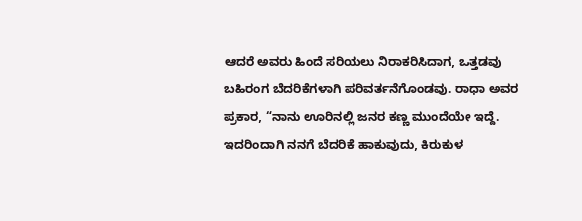ಆದರೆ ಅವರು ಹಿಂದೆ ಸರಿಯಲು ನಿರಾಕರಿಸಿದಾಗ, ಒತ್ತಡವು ಬಹಿರಂಗ ಬೆದರಿಕೆಗಳಾಗಿ ಪರಿವರ್ತನೆಗೊಂಡವು. ರಾಧಾ ಅವರ ಪ್ರಕಾರ, “ನಾನು ಊರಿನಲ್ಲಿ ಜನರ ಕಣ್ಣ ಮುಂದೆಯೇ ಇದ್ದೆ. ಇದರಿಂದಾಗಿ ನನಗೆ ಬೆದರಿಕೆ ಹಾಕುವುದು, ಕಿರುಕುಳ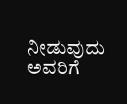ನೀಡುವುದು ಅವರಿಗೆ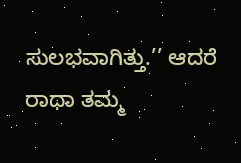ಸುಲಭವಾಗಿತ್ತು.’’ ಆದರೆ ರಾಧಾ ತಮ್ಮ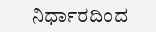ನಿರ್ಧಾರದಿಂದ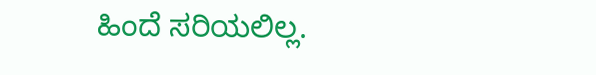ಹಿಂದೆ ಸರಿಯಲಿಲ್ಲ.